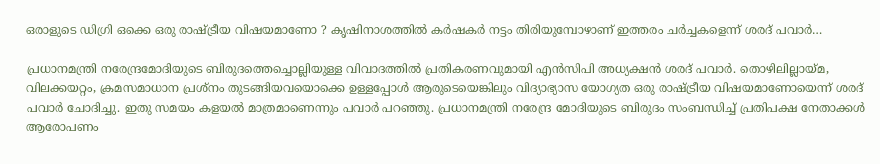ഒരാളുടെ ഡിഗ്രി ഒക്കെ ഒരു രാഷ്ട്രീയ വിഷയമാണോ ? കൃഷിനാശത്തില്‍ കര്‍ഷകര്‍ നട്ടം തിരിയുമ്പോഴാണ് ഇത്തരം ചര്‍ച്ചകളെന്ന് ശരദ് പവാര്‍…

പ്രധാനമന്ത്രി നരേന്ദ്രമോദിയുടെ ബിരുദത്തെച്ചൊല്ലിയുള്ള വിവാദത്തില്‍ പ്രതികരണവുമായി എന്‍സിപി അധ്യക്ഷന്‍ ശരദ് പവാര്‍. തൊഴിലില്ലായ്മ, വിലക്കയറ്റം, ക്രമസമാധാന പ്രശ്നം തുടങ്ങിയവയൊക്കെ ഉള്ളപ്പോള്‍ ആരുടെയെങ്കിലും വിദ്യാഭ്യാസ യോഗ്യത ഒരു രാഷ്ട്രീയ വിഷയമാണോയെന്ന് ശരദ് പവാര്‍ ചോദിച്ചു. ഇതു സമയം കളയല്‍ മാത്രമാണെന്നും പവാര്‍ പറഞ്ഞു. പ്രധാനമന്ത്രി നരേന്ദ്ര മോദിയുടെ ബിരുദം സംബന്ധിച്ച് പ്രതിപക്ഷ നേതാക്കള്‍ ആരോപണം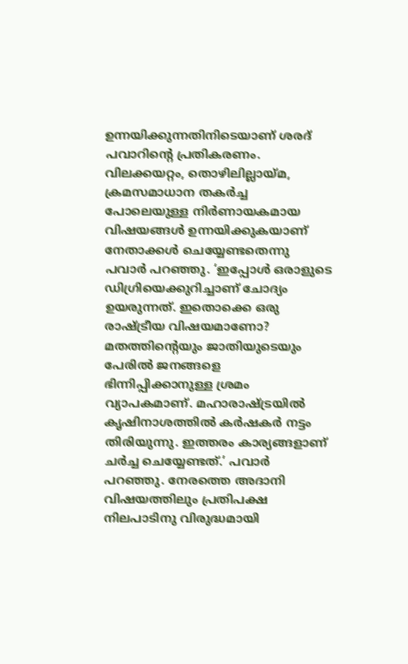ഉന്നയിക്കുന്നതിനിടെയാണ് ശരദ് പവാറിന്റെ പ്രതികരണം. വിലക്കയറ്റം, തൊഴിലില്ലായ്മ, ക്രമസമാധാന തകര്‍ച്ച പോലെയുള്ള നിര്‍ണായകമായ വിഷയങ്ങള്‍ ഉന്നയിക്കുകയാണ് നേതാക്കള്‍ ചെയ്യേണ്ടതെന്നു പവാര്‍ പറഞ്ഞു. ‘ഇപ്പോള്‍ ഒരാളുടെ ഡിഗ്രിയെക്കുറിച്ചാണ് ചോദ്യം ഉയരുന്നത്. ഇതൊക്കെ ഒരു രാഷ്ട്രീയ വിഷയമാണോ? മതത്തിന്റെയും ജാതിയുടെയും പേരില്‍ ജനങ്ങളെ ഭിന്നിപ്പിക്കാനുള്ള ശ്രമം വ്യാപകമാണ്. മഹാരാഷ്ട്രയില്‍ കൃഷിനാശത്തില്‍ കര്‍ഷകര്‍ നട്ടം തിരിയുന്നു. ഇത്തരം കാര്യങ്ങളാണ് ചര്‍ച്ച ചെയ്യേണ്ടത്.’ പവാര്‍ പറഞ്ഞു. നേരത്തെ അദാനി വിഷയത്തിലും പ്രതിപക്ഷ നിലപാടിനു വിരുദ്ധമായി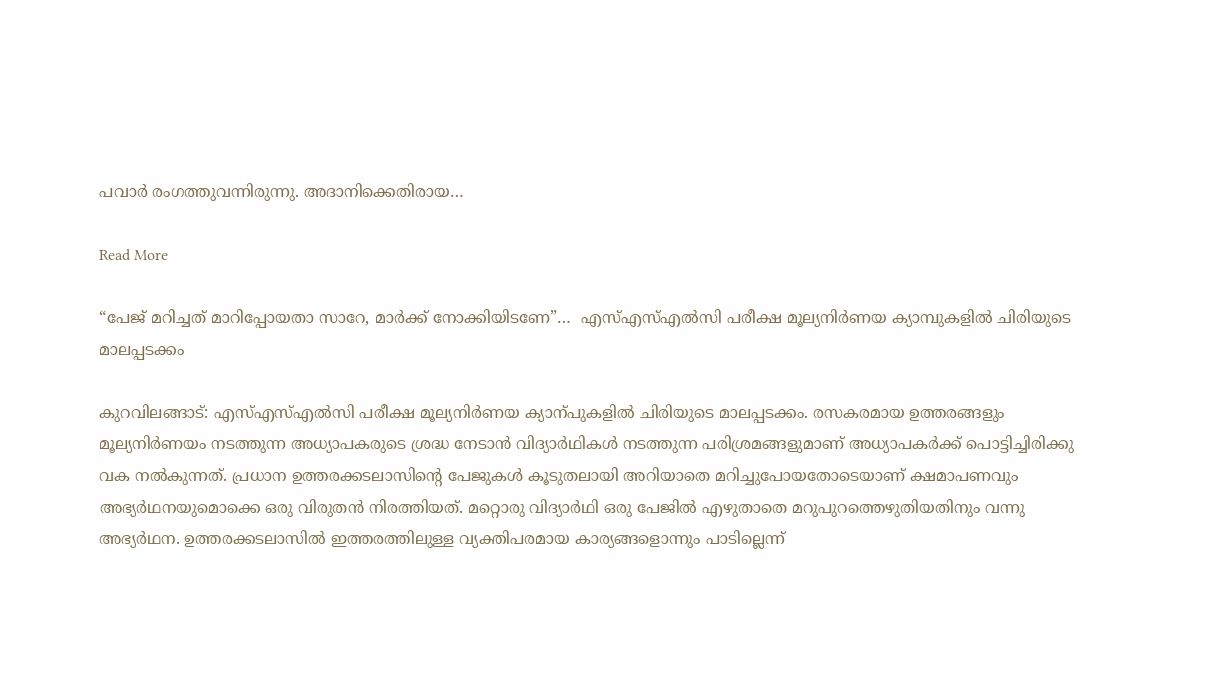പവാര്‍ രംഗത്തുവന്നിരുന്നു. അദാനിക്കെതിരായ…

Read More

“പേജ് മറിച്ചത് മാറിപ്പോയതാ സാറേ, മാര്‍ക്ക് നോക്കിയിടണേ”…  എസ്എസ്എല്‍സി പരീക്ഷ മൂല്യനിര്‍ണയ ക്യാമ്പുകളില്‍ ചിരിയുടെ മാലപ്പടക്കം

കുറവിലങ്ങാട്: എസ്എസ്എല്‍സി പരീക്ഷ മൂല്യനിര്‍ണയ ക്യാന്പുകളില്‍ ചിരിയുടെ മാലപ്പടക്കം. രസകരമായ ഉത്തരങ്ങളും മൂല്യനിര്‍ണയം നടത്തുന്ന അധ്യാപകരുടെ ശ്രദ്ധ നേടാൻ വിദ്യാര്‍ഥികള്‍ നടത്തുന്ന പരിശ്രമങ്ങളുമാണ് അധ്യാപകര്‍ക്ക് പൊട്ടിച്ചിരിക്കു വക നല്‍കുന്നത്. പ്രധാന ഉത്തരക്കടലാസിന്‍റെ പേജുകള്‍ കൂടുതലായി അറിയാതെ മറിച്ചുപോയതോടെയാണ് ക്ഷമാപണവും അഭ്യര്‍ഥനയുമൊക്കെ ഒരു വിരുതൻ നിരത്തിയത്. മറ്റൊരു വിദ്യാര്‍ഥി ഒരു പേജില്‍ എഴുതാതെ മറുപുറത്തെഴുതിയതിനും വന്നു അഭ്യര്‍ഥന. ഉത്തരക്കടലാസില്‍ ഇത്തരത്തിലുള്ള വ്യക്തിപരമായ കാര്യങ്ങളൊന്നും പാടില്ലെന്ന്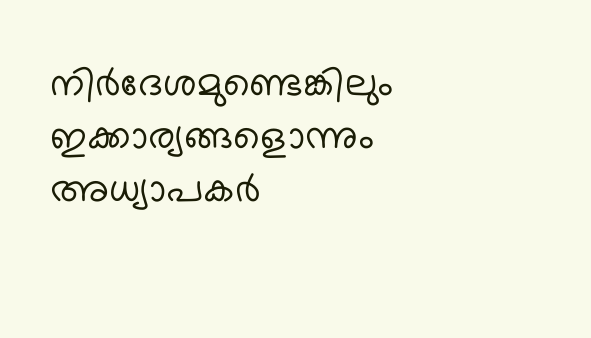നിര്‍ദേശമുണ്ടെങ്കിലും ഇക്കാര്യങ്ങളൊന്നും അധ്യാപകര്‍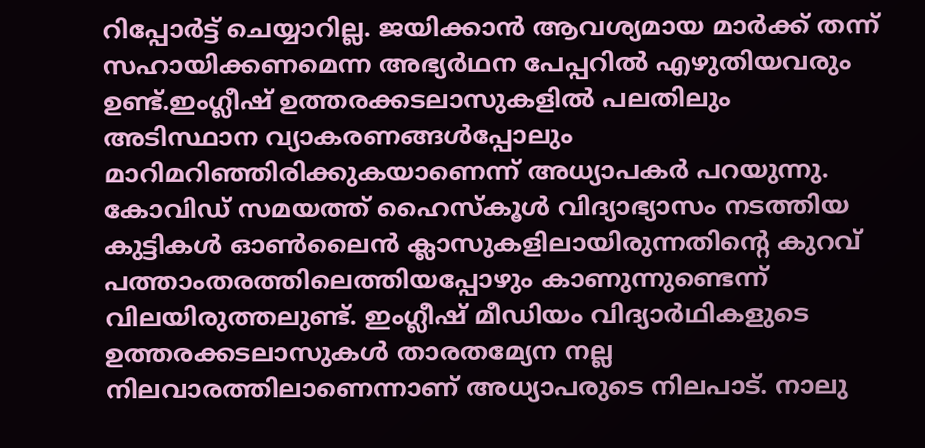റിപ്പോര്‍ട്ട് ചെയ്യാറില്ല. ജയിക്കാന്‍ ആവശ്യമായ മാര്‍ക്ക് തന്ന് സഹായിക്കണമെന്ന അഭ്യര്‍ഥന പേപ്പറില്‍ എഴുതിയവരും ഉണ്ട്.ഇംഗ്ലീഷ് ഉത്തരക്കടലാസുകളില്‍ പലതിലും അടിസ്ഥാന വ്യാകരണങ്ങള്‍പ്പോലും മാറിമറിഞ്ഞിരിക്കുകയാണെന്ന് അധ്യാപകര്‍ പറയുന്നു. കോവിഡ് സമയത്ത് ഹൈസ്‌കൂള്‍ വിദ്യാഭ്യാസം നടത്തിയ കുട്ടികള്‍ ഓണ്‍ലൈന്‍ ക്ലാസുകളിലായിരുന്നതിന്‍റെ കുറവ് പത്താംതരത്തിലെത്തിയപ്പോഴും കാണുന്നുണ്ടെന്ന് വിലയിരുത്തലുണ്ട്. ഇംഗ്ലീഷ് മീഡിയം വിദ്യാര്‍ഥികളുടെ ഉത്തരക്കടലാസുകള്‍ താരതമ്യേന നല്ല നിലവാരത്തിലാണെന്നാണ് അധ്യാപരുടെ നിലപാട്. നാലു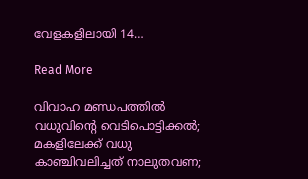വേളകളിലായി 14…

Read More

വിവാഹ മണ്ഡപത്തിൽ വധുവിന്‍റെ വെടിപൊട്ടിക്കൽ; മകളിലേക്ക് വധു കാഞ്ചിവലിച്ചത് നാലുതവണ;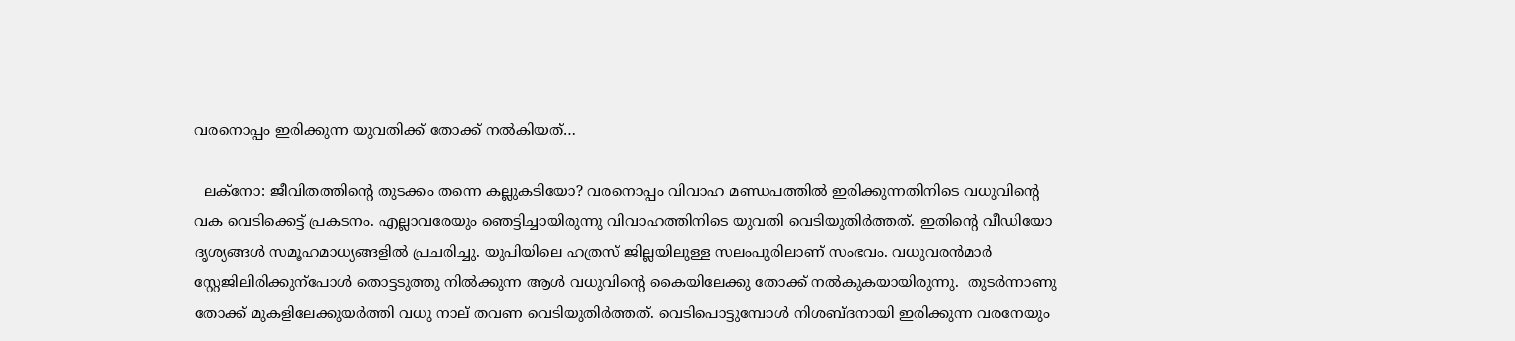വരനൊപ്പം ഇരിക്കുന്ന യുവതിക്ക് തോക്ക് നൽകിയത്…

  ലക്നോ: ജീവിതത്തിന്‍റെ തുടക്കം തന്നെ കല്ലുകടിയോ? വരനൊപ്പം വിവാഹ മണ്ഡപത്തിൽ ഇരിക്കുന്നതിനിടെ വധുവിന്‍റെ വക വെടിക്കെട്ട് പ്രകടനം. എല്ലാവരേയും ഞെട്ടിച്ചായിരുന്നു വിവാഹത്തിനിടെ യുവതി വെടിയുതിർത്തത്. ഇതിന്‍റെ വീഡിയോ ദൃശ്യങ്ങൾ സമൂഹമാധ്യങ്ങളിൽ പ്രചരിച്ചു. യുപിയിലെ ഹത്രസ് ജില്ലയിലുള്ള സലംപുരിലാണ് സംഭവം. വധുവരൻമാർ സ്റ്റേജിലിരിക്കുന്പോൾ തൊട്ടടുത്തു നിൽക്കുന്ന ആൾ വധുവിന്‍റെ കൈയിലേക്കു തോക്ക് നൽകുകയായിരുന്നു.  തുടർന്നാണു തോക്ക് മുകളിലേക്കുയർത്തി വധു നാല് തവണ വെടിയുതിർത്തത്. വെടിപൊട്ടുമ്പോൾ നിശബ്ദനായി ഇരിക്കുന്ന വരനേയും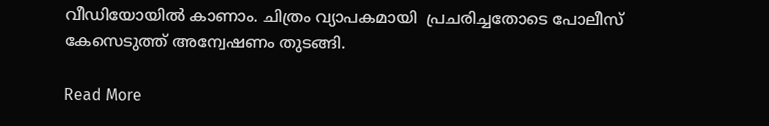വീഡിയോയിൽ കാണാം. ചിത്രം വ്യാപകമായി  പ്രചരിച്ചതോടെ പോലീസ് കേസെടുത്ത് അന്വേഷണം തുടങ്ങി.

Read More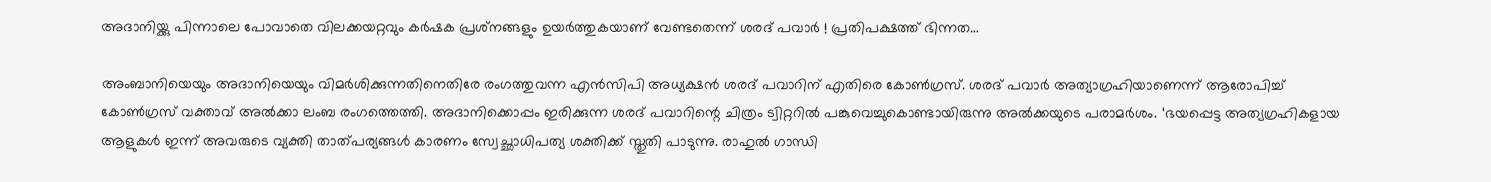അദാനിയ്ക്കു പിന്നാലെ പോവാതെ വിലക്കയറ്റവും കര്‍ഷക പ്രശ്‌നങ്ങളും ഉയര്‍ത്തുകയാണ് വേണ്ടതെന്ന് ശരദ് പവാര്‍ ! പ്രതിപക്ഷത്ത് ഭിന്നത…

അംബാനിയെയും അദാനിയെയും വിമര്‍ശിക്കുന്നതിനെതിരേ രംഗത്തുവന്ന എന്‍സിപി അധ്യക്ഷന്‍ ശരദ് പവാറിന് എതിരെ കോണ്‍ഗ്രസ്. ശരദ് പവാര്‍ അത്യാഗ്രഹിയാണെന്ന് ആരോപിച്ച് കോണ്‍ഗ്രസ് വക്താവ് അല്‍ക്കാ ലംബ രംഗത്തെത്തി. അദാനിക്കൊപ്പം ഇരിക്കുന്ന ശരദ് പവാറിന്റെ ചിത്രം ട്വിറ്ററില്‍ പങ്കുവെച്ചുകൊണ്ടായിരുന്നു അല്‍ക്കയുടെ പരാമര്‍ശം. ‘ഭയപ്പെട്ട അത്യഗ്രഹികളായ ആളുകള്‍ ഇന്ന് അവരുടെ വ്യക്തി താത്പര്യങ്ങള്‍ കാരണം സ്വേച്ഛാധിപത്യ ശക്തിക്ക് സ്തുതി പാടുന്നു. രാഹുല്‍ ഗാന്ധി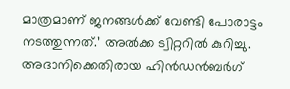മാത്രമാണ് ജനങ്ങള്‍ക്ക് വേണ്ടി പോരാട്ടം നടത്തുന്നത്.’ അല്‍ക്ക ട്വിറ്ററില്‍ കുറിച്ചു. അദാനിക്കെതിരായ ഹിന്‍ഡന്‍ബര്‍ഗ്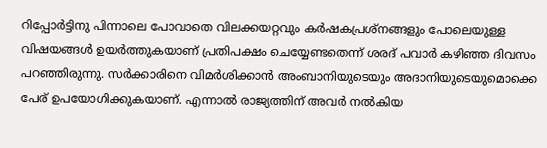റിപ്പോര്‍ട്ടിനു പിന്നാലെ പോവാതെ വിലക്കയറ്റവും കര്‍ഷകപ്രശ്‌നങ്ങളും പോലെയുള്ള വിഷയങ്ങള്‍ ഉയര്‍ത്തുകയാണ് പ്രതിപക്ഷം ചെയ്യേണ്ടതെന്ന് ശരദ് പവാര്‍ കഴിഞ്ഞ ദിവസം പറഞ്ഞിരുന്നു. സര്‍ക്കാരിനെ വിമര്‍ശിക്കാന്‍ അംബാനിയുടെയും അദാനിയുടെയുമൊക്കെ പേര് ഉപയോഗിക്കുകയാണ്. എന്നാല്‍ രാജ്യത്തിന് അവര്‍ നല്‍കിയ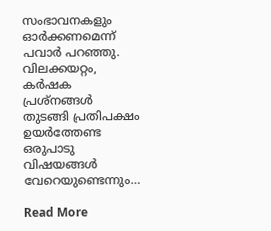സംഭാവനകളും ഓര്‍ക്കണമെന്ന് പവാര്‍ പറഞ്ഞു. വിലക്കയറ്റം, കര്‍ഷക പ്രശ്‌നങ്ങള്‍ തുടങ്ങി പ്രതിപക്ഷം ഉയര്‍ത്തേണ്ട ഒരുപാടു വിഷയങ്ങള്‍ വേറെയുണ്ടെന്നും…

Read More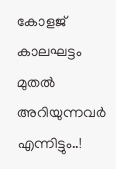കോളജ് കാലഘട്ടം മുതൽ അറിയുന്നവര്‍ എന്നിട്ടും..!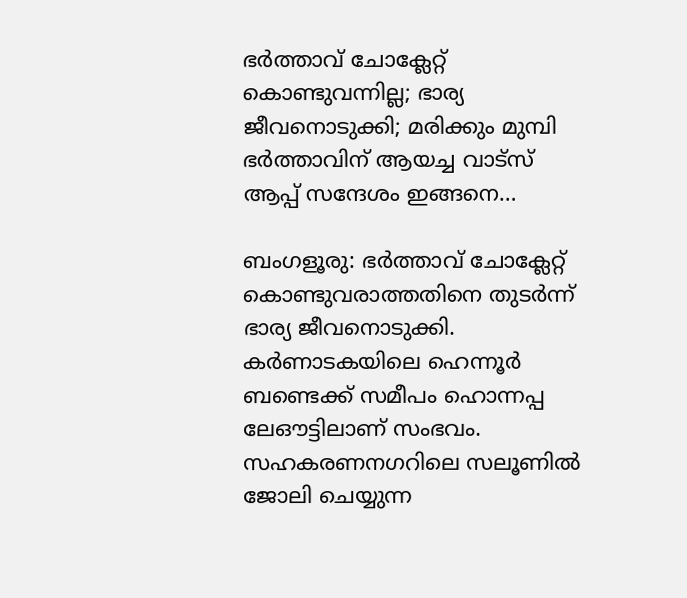ഭർത്താവ് ചോക്ലേറ്റ് കൊണ്ടുവന്നില്ല; ഭാര്യ ജീവനൊടുക്കി; മരിക്കും മുമ്പി ഭര്‍ത്താവിന് ആയച്ച വാട്‌സ് ആപ്പ് സന്ദേശം ഇങ്ങനെ…

ബംഗളൂരു: ഭർത്താവ് ചോക്ലേറ്റ് കൊണ്ടുവരാത്തതിനെ തുടർന്ന് ഭാര്യ ജീവനൊടുക്കി. കർണാടകയിലെ ഹെന്നൂർ ബണ്ടെക്ക് സമീപം ഹൊന്നപ്പ ലേഔട്ടിലാണ് സംഭവം. സഹകരണനഗറിലെ സലൂണിൽ ജോലി ചെയ്യുന്ന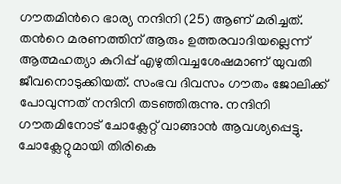ഗൗതമിന്‍റെ ഭാര്യ നന്ദിനി (25) ആണ് മരിച്ചത്. തന്‍റെ മരണത്തിന് ആരും ഉത്തരവാദിയല്ലെന്ന് ആത്മഹത്യാ കുറിപ്പ് എഴുതിവച്ചശേഷമാണ് യുവതി ജീവനൊടുക്കിയത്. സംഭവ ദിവസം ഗൗതം ജോലിക്ക് പോവുന്നത് നന്ദിനി തടഞ്ഞിരുന്നു. നന്ദിനി ഗൗതമിനോട് ചോക്ലേറ്റ് വാങ്ങാൻ ആവശ്യപ്പെട്ടു. ചോക്ലേറ്റുമായി തിരികെ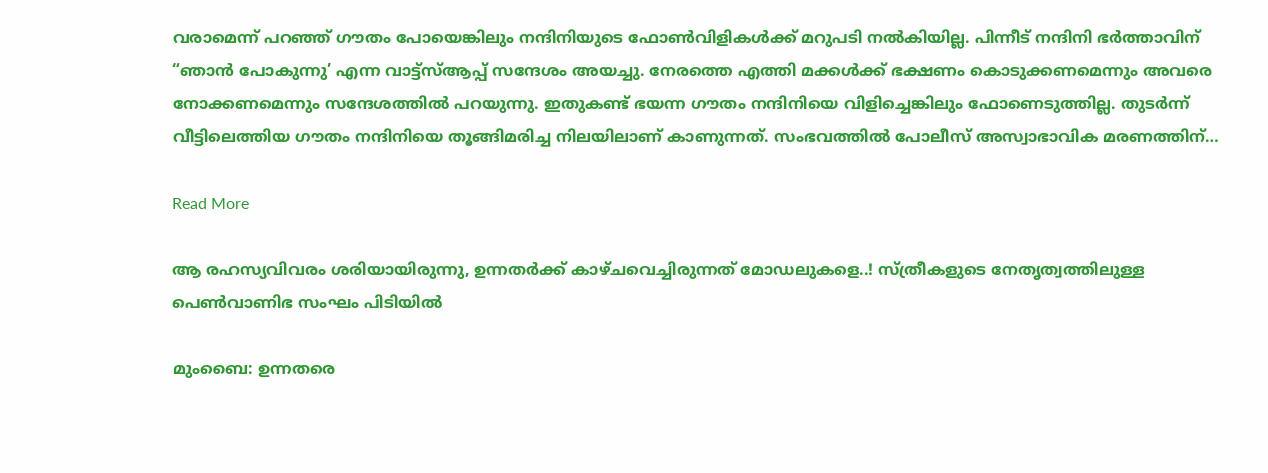വരാമെന്ന് പറഞ്ഞ് ഗൗതം പോയെങ്കിലും നന്ദിനിയുടെ ഫോൺവിളികൾക്ക് മറുപടി നൽകിയില്ല. പിന്നീട് നന്ദിനി ഭർത്താവിന് “ഞാൻ പോകുന്നു’ എന്ന വാട്ട്സ്ആപ്പ് സന്ദേശം അയച്ചു. നേരത്തെ എത്തി മക്കൾക്ക് ഭക്ഷണം കൊടുക്കണമെന്നും അവരെ നോക്കണമെന്നും സന്ദേശത്തിൽ പറയുന്നു. ഇതുകണ്ട് ഭയന്ന ഗൗതം നന്ദിനിയെ വിളിച്ചെങ്കിലും ഫോണെടുത്തില്ല. തുടർന്ന് വീട്ടിലെത്തിയ ഗൗതം നന്ദിനിയെ തൂങ്ങിമരിച്ച നിലയിലാണ് കാണുന്നത്. സംഭവത്തിൽ പോലീസ് അസ്വാഭാവിക മരണത്തിന്…

Read More

ആ രഹസ്യവിവരം ശരിയായിരുന്നു, ഉന്നതര്‍ക്ക് കാഴ്ചവെച്ചിരുന്നത് മോഡലുകളെ..! സ്ത്രീകളുടെ നേതൃത്വത്തിലുള്ള പെണ്‍വാണിഭ സംഘം പിടിയില്‍

മുംബൈ: ഉന്നതരെ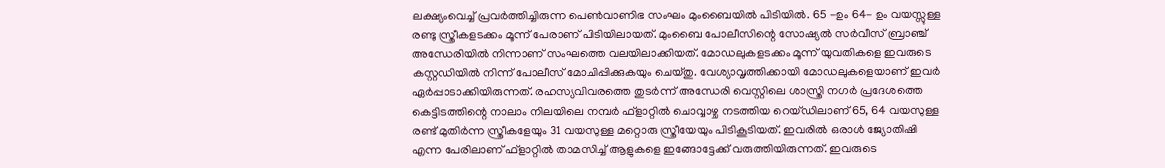ലക്ഷ്യംവെച്ച് പ്രവർത്തിച്ചിരുന്ന പെൺവാണിഭ സംഘം മുംബൈയിൽ പിടിയിൽ. 65 -ഉം 64- ഉം വയസ്സുള്ള രണ്ടു സ്ത്രീകളടക്കം മൂന്ന് പേരാണ് പിടിയിലായത്. മുംബൈ പോലീസിന്റെ സോഷ്യൽ സർവീസ് ബ്രാഞ്ച് അന്ധേരിയിൽ നിന്നാണ് സംഘത്തെ വലയിലാക്കിയത്. മോഡലുകളടക്കം മൂന്ന് യുവതികളെ ഇവരുടെ കസ്റ്റഡിയിൽ നിന്ന് പോലീസ് മോചിപ്പിക്കുകയും ചെയ്തു. വേശ്യാവൃത്തിക്കായി മോഡലുകളെയാണ് ഇവർ ഏർപ്പാടാക്കിയിരുന്നത്. രഹസ്യവിവരത്തെ തുടർന്ന് അന്ധേരി വെസ്റ്റിലെ ശാസ്ത്രി നഗർ പ്രദേശത്തെ കെട്ടിടത്തിന്റെ നാലാം നിലയിലെ നമ്പർ ഫ്ളാറ്റിൽ ചൊവ്വാഴ്ച നടത്തിയ റെയ്ഡിലാണ് 65, 64 വയസുള്ള രണ്ട് മുതിർന്ന സ്ത്രീകളേയും 31 വയസുള്ള മറ്റൊരു സ്ത്രീയേയും പിടികൂടിയത്. ഇവരിൽ ഒരാൾ ജ്യോതിഷി എന്ന പേരിലാണ് ഫ്ളാറ്റിൽ താമസിച്ച് ആളുകളെ ഇങ്ങോട്ടേക്ക് വരുത്തിയിരുന്നത്. ഇവരുടെ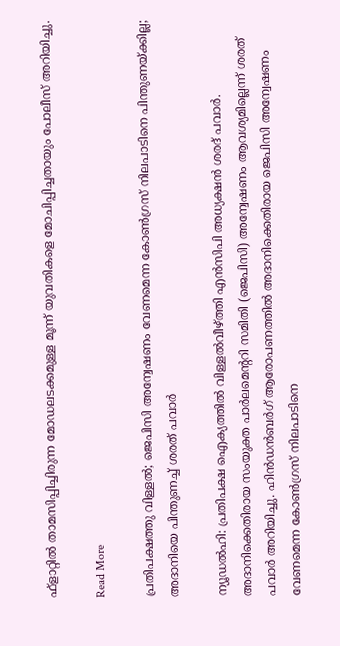ഫ്ളാറ്റിൽ താമസിപ്പിച്ചിരുന്ന മോഡലടക്കമുള്ള മൂന്ന് യുവതികളെ മോചിപ്പിച്ചതായും പോലീസ് അറിയിച്ചു.

Read More

പ്രതിപക്ഷത്തു വിള്ളൽ; ജെപിസി അന്വേഷണം വേണമെന്ന കോൺഗ്രസ് നിലപാടിനെ പിന്തുണയ്ക്കില്ല; അദാനിയെ പിന്തുണച്ച് ശരത് പവാർ

ന്യൂഡൽഹി: പ്രതിപക്ഷ ഐക്യത്തിൽ വിള്ളൽവീഴ്ത്തി എൻസിപി അധ്യക്ഷൻ ശരദ് പവാർ. അദാനിക്കെതിരായ സംയുക്ത പാർലമെന്‍ററി സമിതി (ജെപിസി) അന്വേഷണം ആവശ്യമില്ലെന്ന് ശരത് പവാർ അറിയിച്ചു. ഹിൻഡൻബർഗ് ആരോപണത്തിൽ‌ അദാനിക്കെതിരായ ജെപിസി അന്വേഷണം വേണമെന്ന കോൺഗ്രസ് നിലപാടിനെ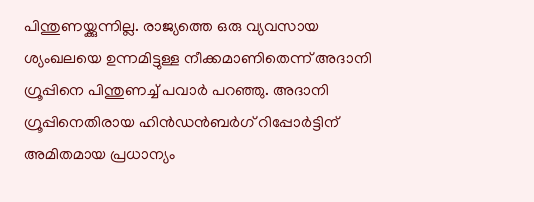പിന്തുണയ്ക്കുന്നില്ല. രാജ്യത്തെ ഒരു വ്യവസായ ശ്യംഖലയെ ഉന്നമിട്ടുള്ള നീക്കമാണിതെന്ന് അദാനി ഗ്രൂപ്പിനെ പിന്തുണച്ച് പവാർ പറഞ്ഞു. അദാനി ഗ്രൂപ്പിനെതിരായ ഹിൻഡൻബർഗ് റിപ്പോർട്ടിന് അമിതമായ പ്രധാന്യം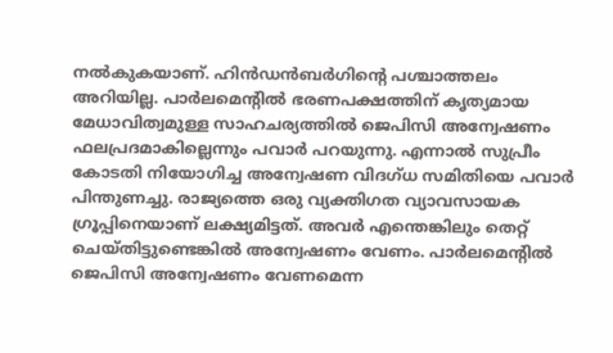നൽകുകയാണ്. ഹിൻഡൻബർഗിന്‍റെ പശ്ചാത്തലം അറിയില്ല. പാർലമെന്‍റിൽ ഭരണപക്ഷത്തിന് കൃത്യമായ മേധാവിത്വമുള്ള സാഹചര്യത്തിൽ ജെപിസി അന്വേഷണം ഫലപ്രദമാകില്ലെന്നും പവാർ പറയുന്നു. എന്നാൽ സുപ്രീം കോടതി നിയോഗിച്ച അന്വേഷണ വിദഗ്ധ സമിതിയെ പവാർ പിന്തുണച്ചു. രാജ്യത്തെ ഒരു വ്യക്തിഗത വ്യാവസായക ഗ്രൂപ്പിനെയാണ് ലക്ഷ്യമിട്ടത്. അവർ എന്തെങ്കിലും തെറ്റ് ചെയ്തിട്ടുണ്ടെങ്കിൽ അന്വേഷണം വേണം. പാർലമെന്‍റിൽ ജെപിസി അന്വേഷണം വേണമെന്ന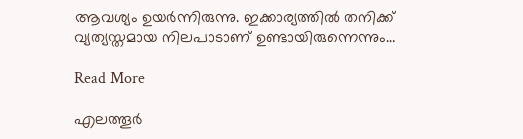ആവശ്യം ഉയർന്നിരുന്നു. ഇക്കാര്യത്തിൽ തനിക്ക് വ്യത്യസ്തമായ നിലപാടാണ് ഉണ്ടായിരുന്നെന്നും…

Read More

എലത്തൂർ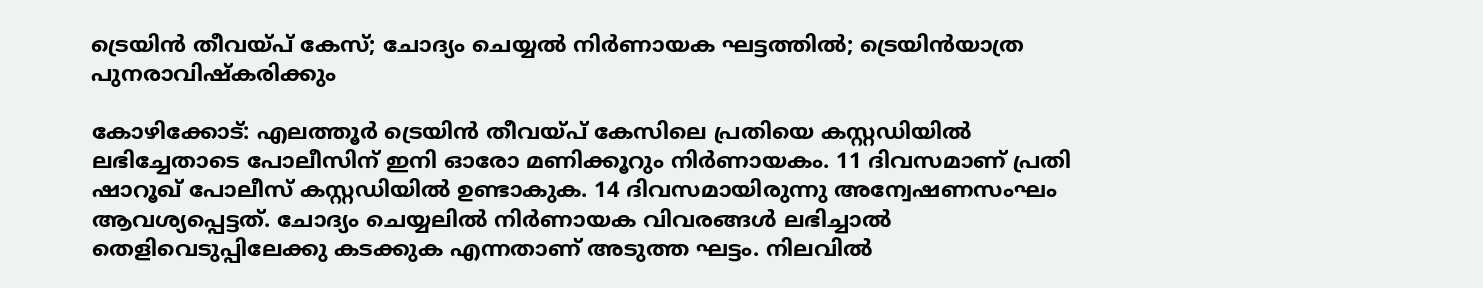ട്രെയിൻ തീവയ്പ് കേസ്; ചോദ്യം ചെയ്യല്‍ നിര്‍ണായക ഘട്ടത്തിൽ; ട്രെയിന്‍യാത്ര പുനരാവിഷ്‌കരിക്കും

കോഴിക്കോട്: എലത്തൂര്‍ ട്രെയിന്‍ തീവയ്പ് കേസിലെ പ്രതിയെ കസ്റ്റഡിയില്‍ ലഭിച്ചേതാടെ പോലീസിന് ഇനി ഓരോ മണിക്കൂറും നിര്‍ണായകം. 11 ദിവസമാണ് പ്രതി ഷാറൂഖ് പോലീസ് കസ്റ്റഡിയില്‍ ഉണ്ടാകുക. 14 ദിവസമായിരുന്നു അന്വേഷണസംഘം ആവശ്യപ്പെട്ടത്. ചോദ്യം ചെയ്യലില്‍ നിര്‍ണായക വിവരങ്ങള്‍ ലഭിച്ചാല്‍ തെളിവെടുപ്പിലേക്കു കടക്കുക എന്നതാണ് അടുത്ത ഘട്ടം. നിലവില്‍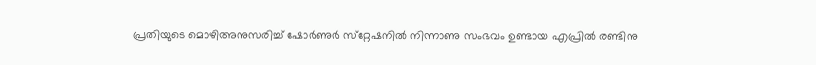പ്രതിയുടെ മൊഴിഅനുസരിച്ച് ഷോര്‍ണുര്‍ സ്‌റ്റേഷനില്‍ നിന്നാണു സംഭവം ഉണ്ടായ എപ്രില്‍ രണ്ടിനു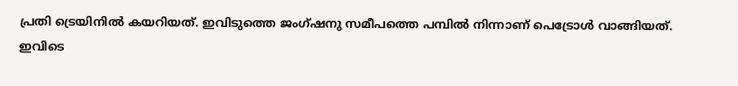പ്രതി ട്രെയിനില്‍ കയറിയത്. ഇവിടുത്തെ ജംഗ്ഷനു സമീപത്തെ പമ്പില്‍ നിന്നാണ് പെട്രോള്‍ വാങ്ങിയത്. ഇവിടെ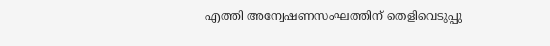എത്തി അന്വേഷണസംഘത്തിന് തെളിവെടുപ്പു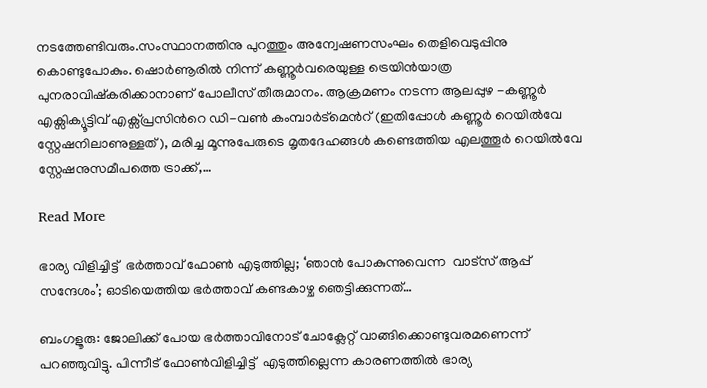നടത്തേണ്ടിവരും.സംസ്ഥാനത്തിനു പുറത്തും അന്വേഷണസംഘം തെളിവെടുപ്പിനു കൊണ്ടുപോകും. ഷൊര്‍ണൂരില്‍ നിന്ന് കണ്ണൂര്‍വരെയുള്ള ട്രെയിന്‍യാത്ര പുനരാവിഷ്‌കരിക്കാനാണ് പോലീസ് തീരുമാനം. ആക്രമണം നടന്ന ആലപ്പുഴ -കണ്ണൂർ എക്സിക്യൂട്ടിവ് എക്സ്പ്രസിന്‍റെ ഡി-വൺ കംമ്പാർട്മെന്‍റ് (ഇതിപ്പോൾ കണ്ണൂർ റെയിൽവേ സ്റ്റേഷനിലാണുള്ളത്), മരിച്ച മൂന്നുപേരുടെ മൃതദേഹങ്ങൾ കണ്ടെത്തിയ എലത്തൂർ റെയിൽവേ സ്റ്റേഷനുസമീപത്തെ ട്രാക്ക്,…

Read More

ഭാര്യ വിളിച്ചിട്ട്  ഭർത്താവ് ഫോൺ എടുത്തില്ല; ‘ഞാൻ പോകുന്നുവെന്ന  വാട്സ് ആപ്പ് സന്ദേശം’; ഓടിയെത്തിയ ഭർത്താവ് കണ്ടകാഴ്ച ഞെട്ടിക്കുന്നത്…

ബംഗളൂരു: ജോലിക്ക് പോയ ഭർത്താവിനോട് ചോക്ലേറ്റ് വാങ്ങിക്കൊണ്ടുവരമണെന്ന് പറഞ്ഞുവിട്ടു. പിന്നീട് ഫോൺവിളിച്ചിട്ട്  എടുത്തില്ലെന്ന കാരണത്തിൽ ഭാര്യ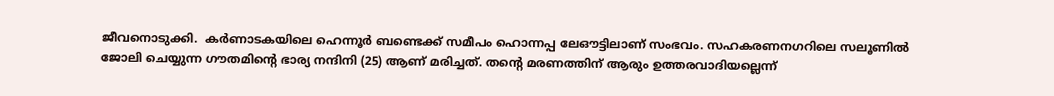ജീവനൊടുക്കി.  കർണാടകയിലെ ഹെന്നൂർ ബണ്ടെക്ക് സമീപം ഹൊന്നപ്പ ലേഔട്ടിലാണ് സംഭവം. സഹകരണനഗറിലെ സലൂണിൽ ജോലി ചെയ്യുന്ന ഗൗതമിന്‍റെ ഭാര്യ നന്ദിനി (25) ആണ് മരിച്ചത്. തന്‍റെ മരണത്തിന് ആരും ഉത്തരവാദിയല്ലെന്ന്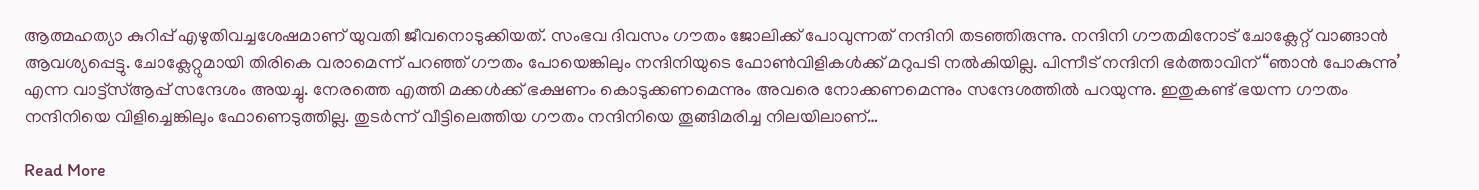ആത്മഹത്യാ കുറിപ്പ് എഴുതിവച്ചശേഷമാണ് യുവതി ജീവനൊടുക്കിയത്. സംഭവ ദിവസം ഗൗതം ജോലിക്ക് പോവുന്നത് നന്ദിനി തടഞ്ഞിരുന്നു. നന്ദിനി ഗൗതമിനോട് ചോക്ലേറ്റ് വാങ്ങാൻ ആവശ്യപ്പെട്ടു. ചോക്ലേറ്റുമായി തിരികെ വരാമെന്ന് പറഞ്ഞ് ഗൗതം പോയെങ്കിലും നന്ദിനിയുടെ ഫോൺവിളികൾക്ക് മറുപടി നൽകിയില്ല. പിന്നീട് നന്ദിനി ഭർത്താവിന് “ഞാൻ പോകുന്നു’ എന്ന വാട്ട്സ്ആപ്പ് സന്ദേശം അയച്ചു. നേരത്തെ എത്തി മക്കൾക്ക് ഭക്ഷണം കൊടുക്കണമെന്നും അവരെ നോക്കണമെന്നും സന്ദേശത്തിൽ പറയുന്നു. ഇതുകണ്ട് ഭയന്ന ഗൗതം നന്ദിനിയെ വിളിച്ചെങ്കിലും ഫോണെടുത്തില്ല. തുടർന്ന് വീട്ടിലെത്തിയ ഗൗതം നന്ദിനിയെ തൂങ്ങിമരിച്ച നിലയിലാണ്…

Read More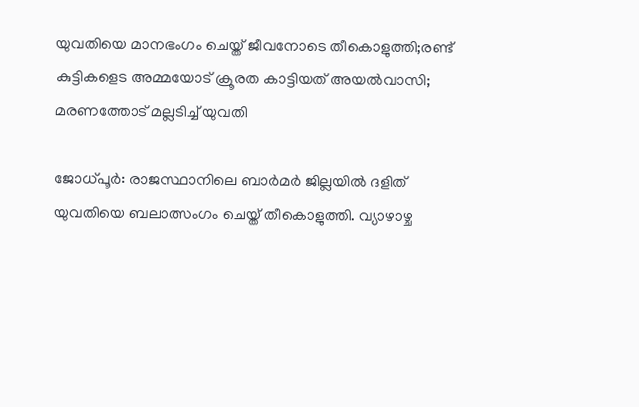യുവതിയെ മാനഭംഗം ചെയ്ത് ജീവനോടെ തീകൊളുത്തി;രണ്ട് കുട്ടികളെട അമ്മയോട് ക്രൂരത കാട്ടിയത് അയൽവാസി; മരണത്തോട് മല്ലടിച്ച് യുവതി

ജോധ്പൂര്‍: രാജസ്ഥാനിലെ ബാര്‍മര്‍ ജില്ലയില്‍ ദളിത് യുവതിയെ ബലാത്സംഗം ചെയ്ത് തീകൊളുത്തി. വ്യാഴാഴ്ച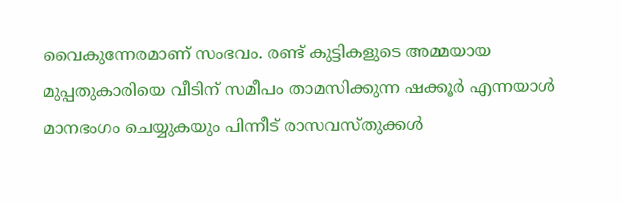വൈകുന്നേരമാണ് സംഭവം. രണ്ട് കുട്ടികളുടെ അമ്മയായ മുപ്പതുകാരിയെ വീടിന് സമീപം താമസിക്കുന്ന ഷക്കൂര്‍ എന്നയാള്‍ മാനഭംഗം ചെയ്യുകയും പിന്നീട് രാസവസ്തുക്കള്‍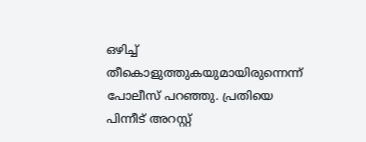ഒഴിച്ച് തീകൊളുത്തുകയുമായിരുന്നെന്ന് പോലീസ് പറഞ്ഞു. പ്രതിയെ പിന്നീട് അറസ്റ്റ്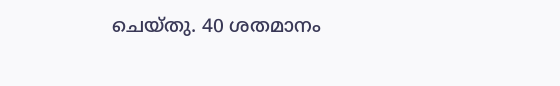ചെയ്തു. 40 ശതമാനം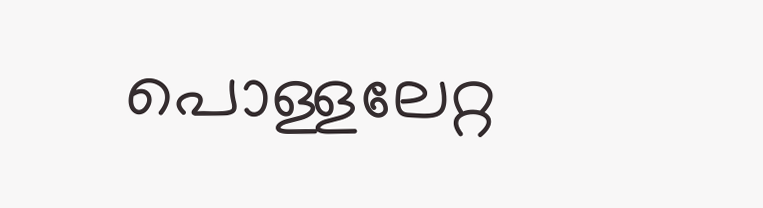പൊള്ളലേറ്റ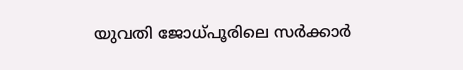യുവതി ജോധ്പൂരിലെ സര്‍ക്കാര്‍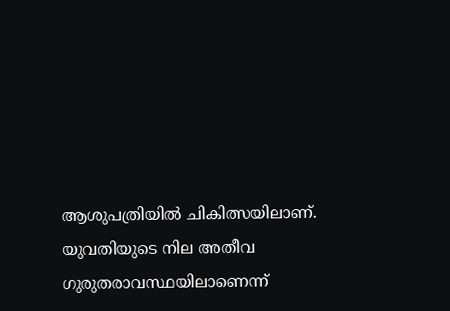ആശുപത്രിയില്‍ ചികിത്സയിലാണ്. യുവതിയുടെ നില അതീവ ഗുരുതരാവസ്ഥയിലാണെന്ന്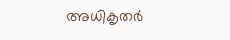അധികൃതര്‍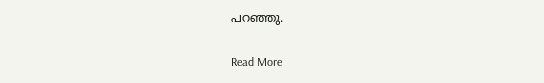പറഞ്ഞു.

Read More